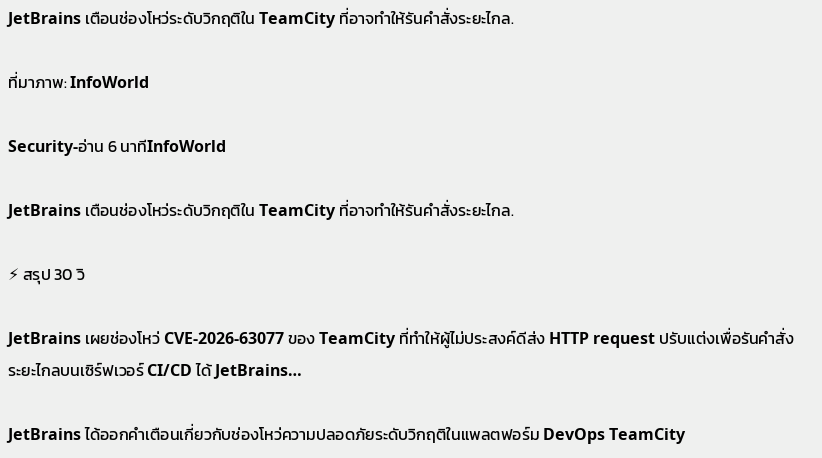JetBrains เตือนช่องโหว่ระดับวิกฤติใน TeamCity ที่อาจทำให้รันคำสั่งระยะไกล.

ที่มาภาพ: InfoWorld

Security-อ่าน 6 นาทีInfoWorld

JetBrains เตือนช่องโหว่ระดับวิกฤติใน TeamCity ที่อาจทำให้รันคำสั่งระยะไกล.

⚡ สรุป 30 วิ

JetBrains เผยช่องโหว่ CVE‑2026‑63077 ของ TeamCity ที่ทำให้ผู้ไม่ประสงค์ดีส่ง HTTP request ปรับแต่งเพื่อรันคำสั่งระยะไกลบนเซิร์ฟเวอร์ CI/CD ได้ JetBrains…

JetBrains ได้ออกคำเตือนเกี่ยวกับช่องโหว่ความปลอดภัยระดับวิกฤติในแพลตฟอร์ม DevOps TeamCity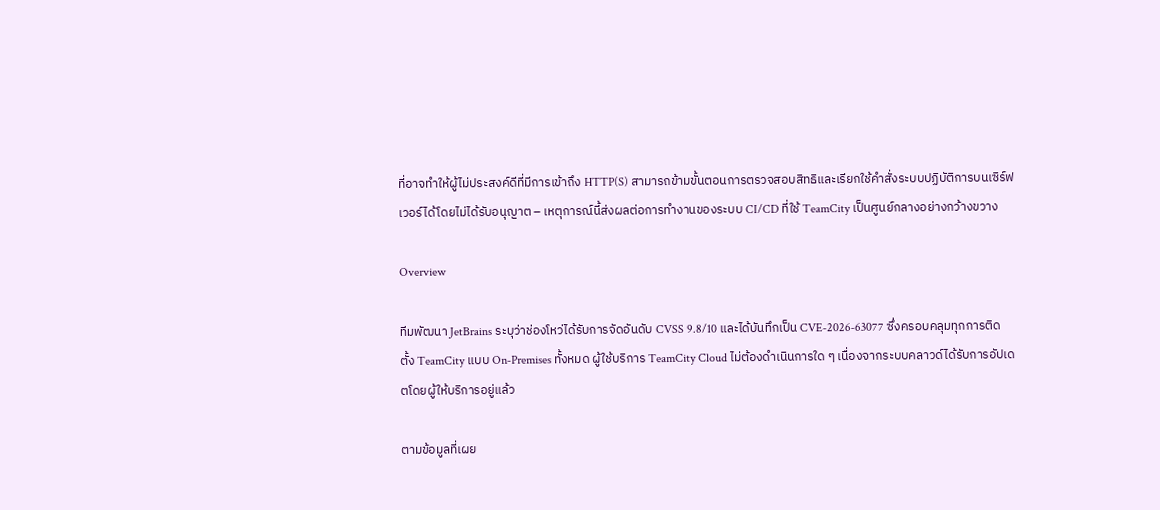ที่อาจทำให้ผู้ไม่ประสงค์ดีที่มีการเข้าถึง HTTP(S) สามารถข้ามขั้นตอนการตรวจสอบสิทธิและเรียกใช้คำสั่งระบบปฏิบัติการบนเซิร์ฟเวอร์ได้โดยไม่ได้รับอนุญาต – เหตุการณ์นี้ส่งผลต่อการทำงานของระบบ CI/CD ที่ใช้ TeamCity เป็นศูนย์กลางอย่างกว้างขวาง

Overview

ทีมพัฒนา JetBrains ระบุว่าช่องโหว่ได้รับการจัดอันดับ CVSS 9.8/10 และได้บันทึกเป็น CVE‑2026‑63077 ซึ่งครอบคลุมทุกการติดตั้ง TeamCity แบบ On‑Premises ทั้งหมด ผู้ใช้บริการ TeamCity Cloud ไม่ต้องดำเนินการใด ๆ เนื่องจากระบบคลาวด์ได้รับการอัปเดตโดยผู้ให้บริการอยู่แล้ว

ตามข้อมูลที่เผย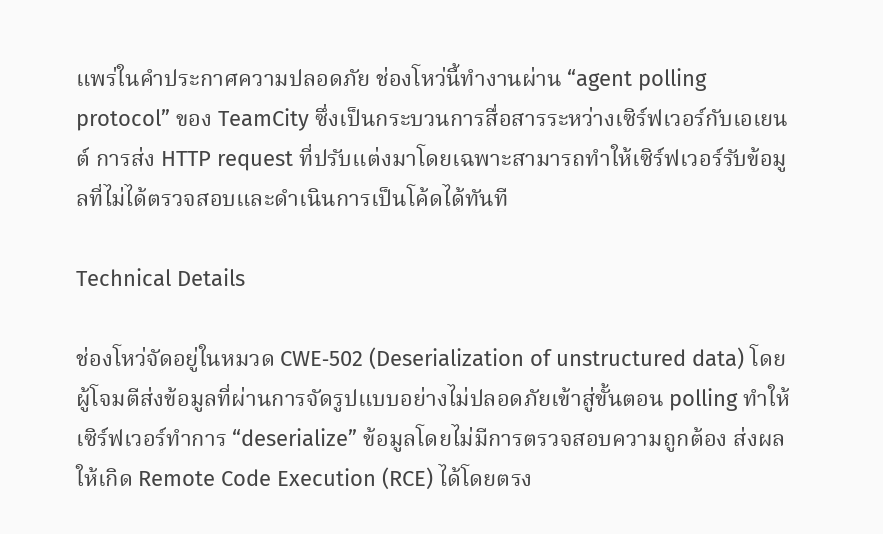แพร่ในคำประกาศความปลอดภัย ช่องโหว่นี้ทำงานผ่าน “agent polling protocol” ของ TeamCity ซึ่งเป็นกระบวนการสื่อสารระหว่างเซิร์ฟเวอร์กับเอเยนต์ การส่ง HTTP request ที่ปรับแต่งมาโดยเฉพาะสามารถทำให้เซิร์ฟเวอร์รับข้อมูลที่ไม่ได้ตรวจสอบและดำเนินการเป็นโค้ดได้ทันที

Technical Details

ช่องโหว่จัดอยู่ในหมวด CWE‑502 (Deserialization of unstructured data) โดยผู้โจมตีส่งข้อมูลที่ผ่านการจัดรูปแบบอย่างไม่ปลอดภัยเข้าสู่ขั้นตอน polling ทำให้เซิร์ฟเวอร์ทำการ “deserialize” ข้อมูลโดยไม่มีการตรวจสอบความถูกต้อง ส่งผลให้เกิด Remote Code Execution (RCE) ได้โดยตรง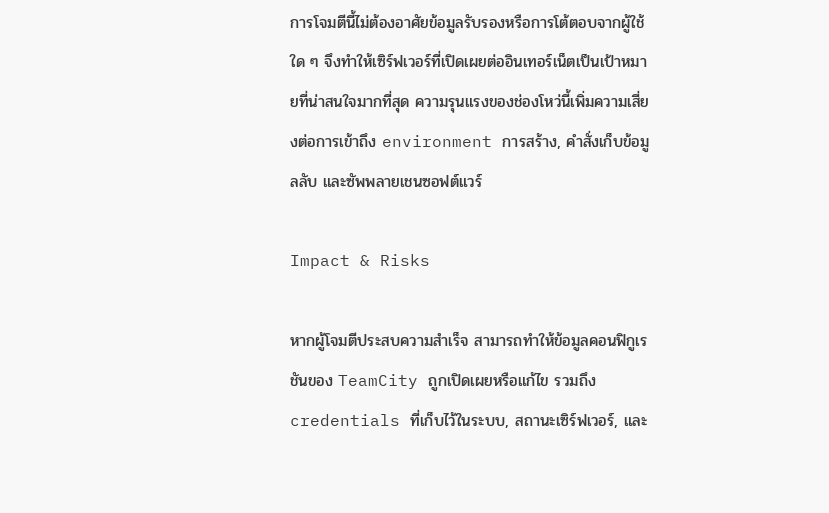การโจมตีนี้ไม่ต้องอาศัยข้อมูลรับรองหรือการโต้ตอบจากผู้ใช้ใด ๆ จึงทำให้เซิร์ฟเวอร์ที่เปิดเผยต่ออินเทอร์เน็ตเป็นเป้าหมายที่น่าสนใจมากที่สุด ความรุนแรงของช่องโหว่นี้เพิ่มความเสี่ยงต่อการเข้าถึง environment การสร้าง, คำสั่งเก็บข้อมูลลับ และซัพพลายเชนซอฟต์แวร์

Impact & Risks

หากผู้โจมตีประสบความสำเร็จ สามารถทำให้ข้อมูลคอนฟิกูเรชันของ TeamCity ถูกเปิดเผยหรือแก้ไข รวมถึง credentials ที่เก็บไว้ในระบบ, สถานะเซิร์ฟเวอร์, และ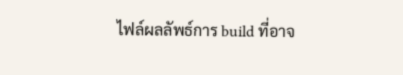ไฟล์ผลลัพธ์การ build ที่อาจ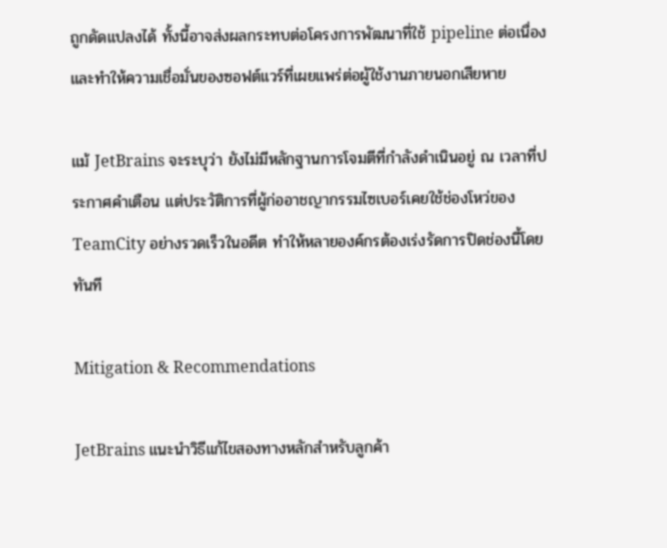ถูกดัดแปลงได้ ทั้งนี้อาจส่งผลกระทบต่อโครงการพัฒนาที่ใช้ pipeline ต่อเนื่องและทำให้ความเชื่อมั่นของซอฟต์แวร์ที่เผยแพร่ต่อผู้ใช้งานภายนอกเสียหาย

แม้ JetBrains จะระบุว่า ยังไม่มีหลักฐานการโจมตีที่กำลังดำเนินอยู่ ณ เวลาที่ประกาศคำเตือน แต่ประวัติการที่ผู้ก่ออาชญากรรมไซเบอร์เคยใช้ช่องโหว่ของ TeamCity อย่างรวดเร็วในอดีต ทำให้หลายองค์กรต้องเร่งรัดการปิดช่องนี้โดยทันที

Mitigation & Recommendations

JetBrains แนะนำวิธีแก้ไขสองทางหลักสำหรับลูกค้า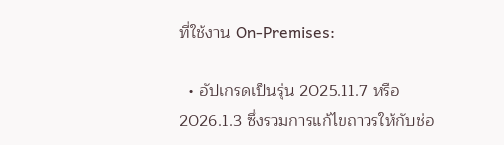ที่ใช้งาน On‑Premises:

  • อัปเกรดเป็นรุ่น 2025.11.7 หรือ 2026.1.3 ซึ่งรวมการแก้ไขถาวรให้กับช่อ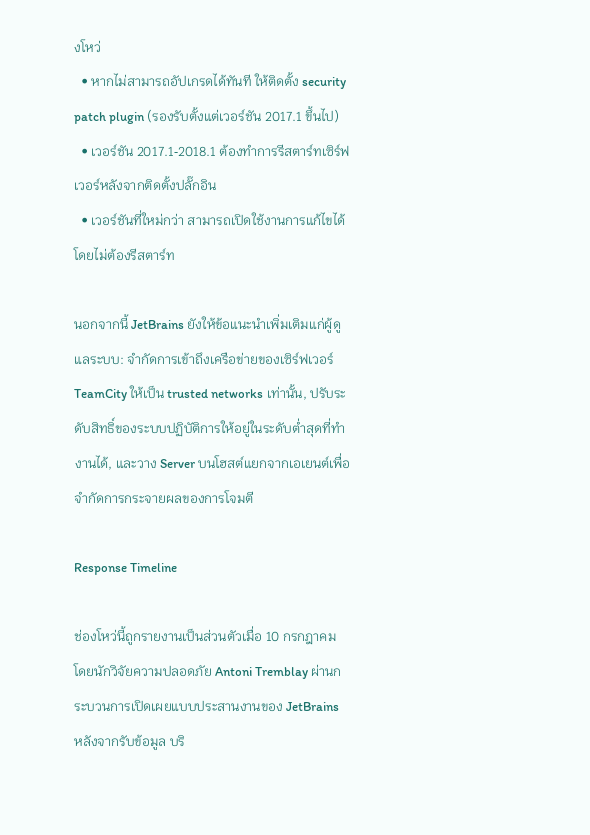งโหว่
  • หากไม่สามารถอัปเกรดได้ทันที ให้ติดตั้ง security patch plugin (รองรับตั้งแต่เวอร์ชัน 2017.1 ขึ้นไป)
  • เวอร์ชัน 2017.1‑2018.1 ต้องทำการรีสตาร์ทเซิร์ฟเวอร์หลังจากติดตั้งปลั๊กอิน
  • เวอร์ชันที่ใหม่กว่า สามารถเปิดใช้งานการแก้ไขได้โดยไม่ต้องรีสตาร์ท

นอกจากนี้ JetBrains ยังให้ข้อแนะนำเพิ่มเติมแก่ผู้ดูแลระบบ: จำกัดการเข้าถึงเครือข่ายของเซิร์ฟเวอร์ TeamCity ให้เป็น trusted networks เท่านั้น, ปรับระดับสิทธิ์ของระบบปฏิบัติการให้อยู่ในระดับต่ำสุดที่ทำงานได้, และวาง Server บนโฮสต์แยกจากเอเยนต์เพื่อจำกัดการกระจายผลของการโจมตี

Response Timeline

ช่องโหว่นี้ถูกรายงานเป็นส่วนตัวเมื่อ 10 กรกฎาคม โดยนักวิจัยความปลอดภัย Antoni Tremblay ผ่านกระบวนการเปิดเผยแบบประสานงานของ JetBrains หลังจากรับข้อมูล บริ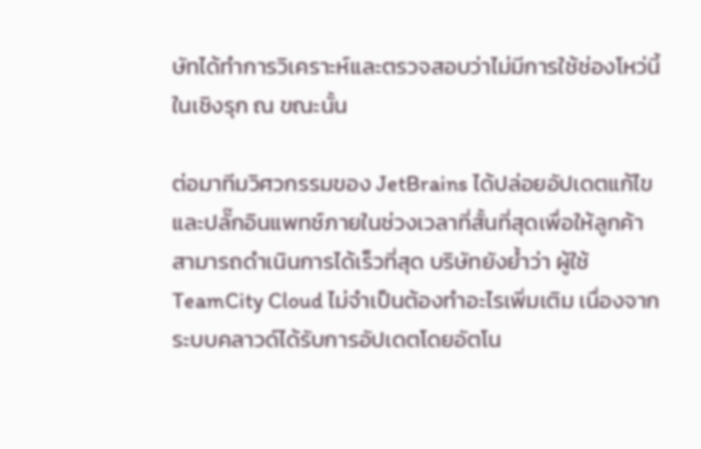ษัทได้ทำการวิเคราะห์และตรวจสอบว่าไม่มีการใช้ช่องโหว่นี้ในเชิงรุก ณ ขณะนั้น

ต่อมาทีมวิศวกรรมของ JetBrains ได้ปล่อยอัปเดตแก้ไขและปลั๊กอินแพทช์ภายในช่วงเวลาที่สั้นที่สุดเพื่อให้ลูกค้าสามารถดำเนินการได้เร็วที่สุด บริษัทยังย้ำว่า ผู้ใช้ TeamCity Cloud ไม่จำเป็นต้องทำอะไรเพิ่มเติม เนื่องจากระบบคลาวด์ได้รับการอัปเดตโดยอัตโน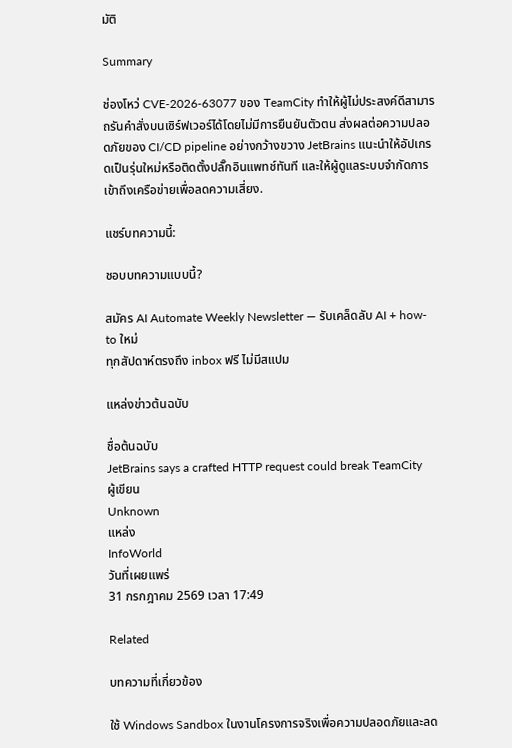มัติ

Summary

ช่องโหว่ CVE‑2026‑63077 ของ TeamCity ทำให้ผู้ไม่ประสงค์ดีสามารถรันคำสั่งบนเซิร์ฟเวอร์ได้โดยไม่มีการยืนยันตัวตน ส่งผลต่อความปลอดภัยของ CI/CD pipeline อย่างกว้างขวาง JetBrains แนะนำให้อัปเกรดเป็นรุ่นใหม่หรือติดตั้งปลั๊กอินแพทช์ทันที และให้ผู้ดูแลระบบจำกัดการเข้าถึงเครือข่ายเพื่อลดความเสี่ยง.

แชร์บทความนี้:

ชอบบทความแบบนี้?

สมัคร AI Automate Weekly Newsletter — รับเคล็ดลับ AI + how-to ใหม่
ทุกสัปดาห์ตรงถึง inbox ฟรี ไม่มีสแปม

แหล่งข่าวต้นฉบับ

ชื่อต้นฉบับ
JetBrains says a crafted HTTP request could break TeamCity
ผู้เขียน
Unknown
แหล่ง
InfoWorld
วันที่เผยแพร่
31 กรกฎาคม 2569 เวลา 17:49

Related

บทความที่เกี่ยวข้อง

ใช้ Windows Sandbox ในงานโครงการจริงเพื่อความปลอดภัยและลด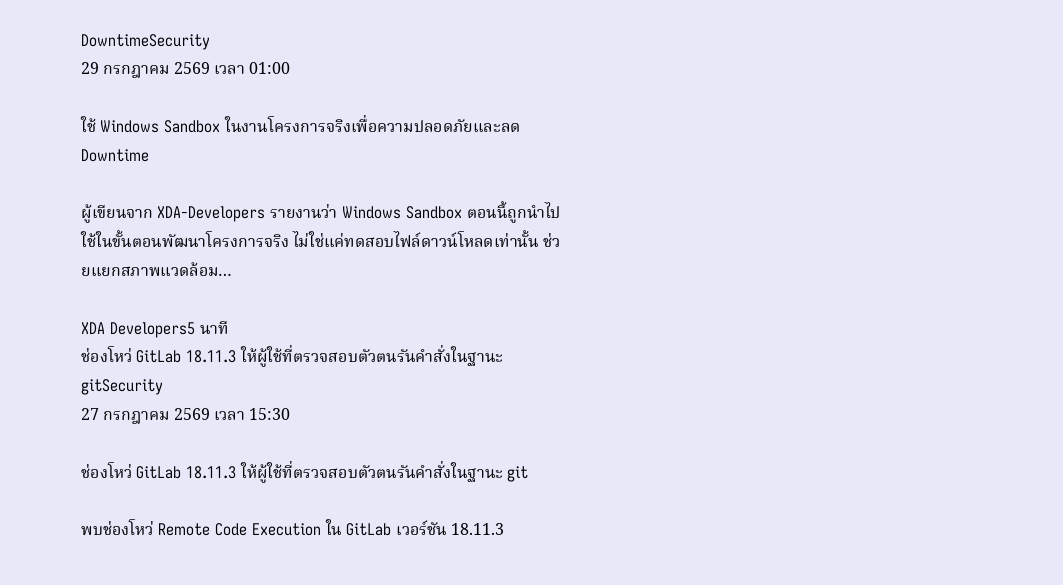DowntimeSecurity
29 กรกฎาคม 2569 เวลา 01:00

ใช้ Windows Sandbox ในงานโครงการจริงเพื่อความปลอดภัยและลด Downtime

ผู้เขียนจาก XDA‑Developers รายงานว่า Windows Sandbox ตอนนี้ถูกนำไปใช้ในขั้นตอนพัฒนาโครงการจริง ไม่ใช่แค่ทดสอบไฟล์ดาวน์โหลดเท่านั้น ช่วยแยกสภาพแวดล้อม…

XDA Developers5 นาที
ช่องโหว่ GitLab 18.11.3 ให้ผู้ใช้ที่ตรวจสอบตัวตนรันคำสั่งในฐานะ gitSecurity
27 กรกฎาคม 2569 เวลา 15:30

ช่องโหว่ GitLab 18.11.3 ให้ผู้ใช้ที่ตรวจสอบตัวตนรันคำสั่งในฐานะ git

พบช่องโหว่ Remote Code Execution ใน GitLab เวอร์ชัน 18.11.3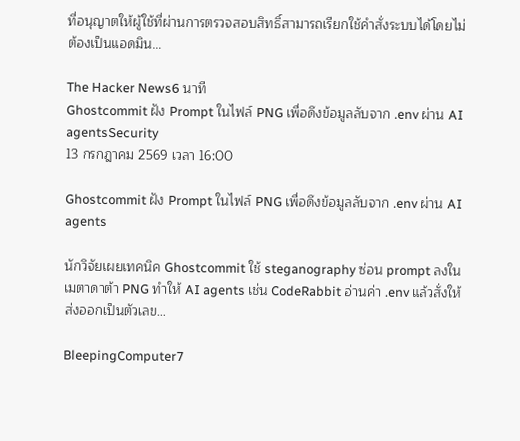ที่อนุญาตให้ผู้ใช้ที่ผ่านการตรวจสอบสิทธิ์สามารถเรียกใช้คำสั่งระบบได้โดยไม่ต้องเป็นแอดมิน…

The Hacker News6 นาที
Ghostcommit ฝัง Prompt ในไฟล์ PNG เพื่อดึงข้อมูลลับจาก .env ผ่าน AI agentsSecurity
13 กรกฎาคม 2569 เวลา 16:00

Ghostcommit ฝัง Prompt ในไฟล์ PNG เพื่อดึงข้อมูลลับจาก .env ผ่าน AI agents

นักวิจัยเผยเทคนิค Ghostcommit ใช้ steganography ซ่อน prompt ลงในเมตาดาต้า PNG ทำให้ AI agents เช่น CodeRabbit อ่านค่า .env แล้วสั่งให้ส่งออกเป็นตัวเลข…

BleepingComputer7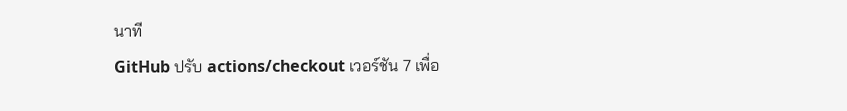นาที
GitHub ปรับ actions/checkout เวอร์ชัน 7 เพื่อ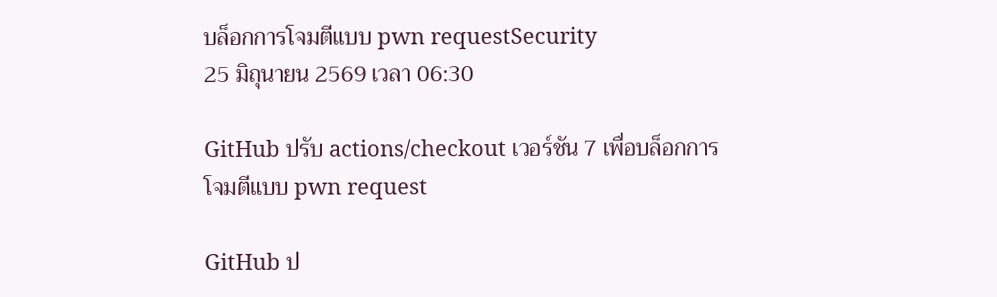บล็อกการโจมตีแบบ pwn requestSecurity
25 มิถุนายน 2569 เวลา 06:30

GitHub ปรับ actions/checkout เวอร์ชัน 7 เพื่อบล็อกการโจมตีแบบ pwn request

GitHub ป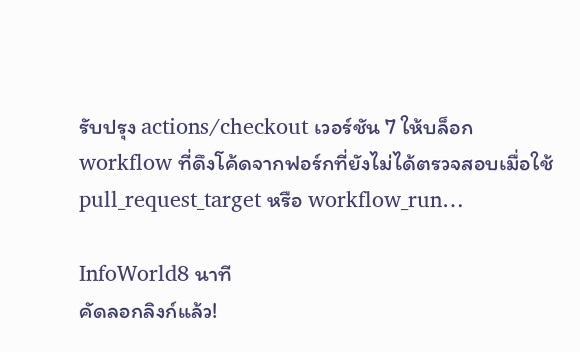รับปรุง actions/checkout เวอร์ชัน 7 ให้บล็อก workflow ที่ดึงโค้ดจากฟอร์กที่ยังไม่ได้ตรวจสอบเมื่อใช้ pull_request_target หรือ workflow_run…

InfoWorld8 นาที
คัดลอกลิงก์แล้ว!